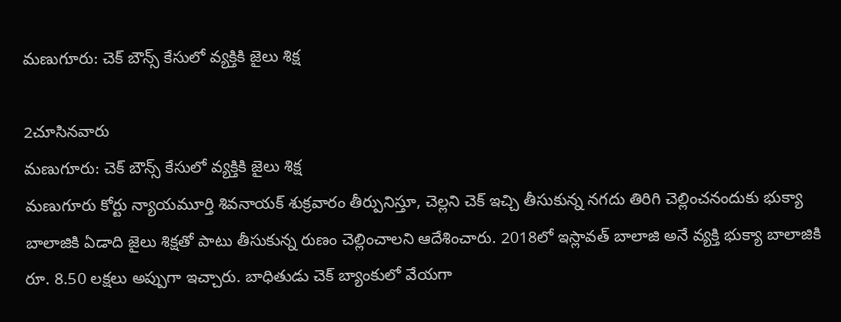మణుగూరు: చెక్ బౌన్స్ కేసులో వ్యక్తికి జైలు శిక్ష

2చూసినవారు
మణుగూరు: చెక్ బౌన్స్ కేసులో వ్యక్తికి జైలు శిక్ష
మణుగూరు కోర్టు న్యాయమూర్తి శివనాయక్ శుక్రవారం తీర్పునిస్తూ, చెల్లని చెక్ ఇచ్చి తీసుకున్న నగదు తిరిగి చెల్లించనందుకు భుక్యా బాలాజికి ఏడాది జైలు శిక్షతో పాటు తీసుకున్న రుణం చెల్లించాలని ఆదేశించారు. 2018లో ఇస్లావత్ బాలాజి అనే వ్యక్తి భుక్యా బాలాజికి రూ. 8.50 లక్షలు అప్పుగా ఇచ్చారు. బాధితుడు చెక్ బ్యాంకులో వేయగా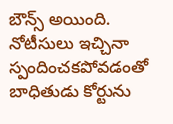బౌన్స్ అయింది. నోటీసులు ఇచ్చినా స్పందించకపోవడంతో బాధితుడు కోర్టును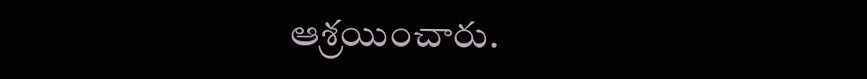ఆశ్రయించారు.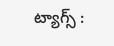ట్యాగ్స్ :